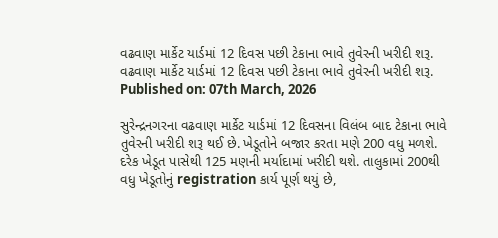વઢવાણ માર્કેટ યાર્ડમાં 12 દિવસ પછી ટેકાના ભાવે તુવેરની ખરીદી શરૂ.
વઢવાણ માર્કેટ યાર્ડમાં 12 દિવસ પછી ટેકાના ભાવે તુવેરની ખરીદી શરૂ.
Published on: 07th March, 2026

સુરેન્દ્રનગરના વઢવાણ માર્કેટ યાર્ડમાં 12 દિવસના વિલંબ બાદ ટેકાના ભાવે તુવેરની ખરીદી શરૂ થઈ છે. ખેડૂતોને બજાર કરતા મણે 200 વધુ મળશે. દરેક ખેડૂત પાસેથી 125 મણની મર્યાદામાં ખરીદી થશે. તાલુકામાં 200થી વધુ ખેડૂતોનું registration કાર્ય પૂર્ણ થયું છે,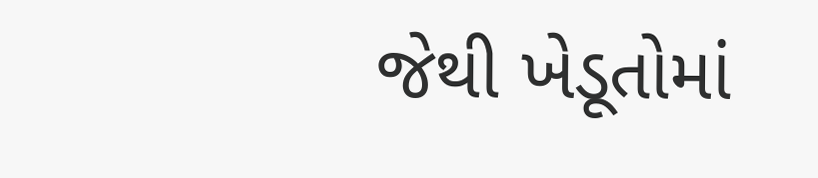જેથી ખેડૂતોમાં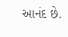આનંદ છે.